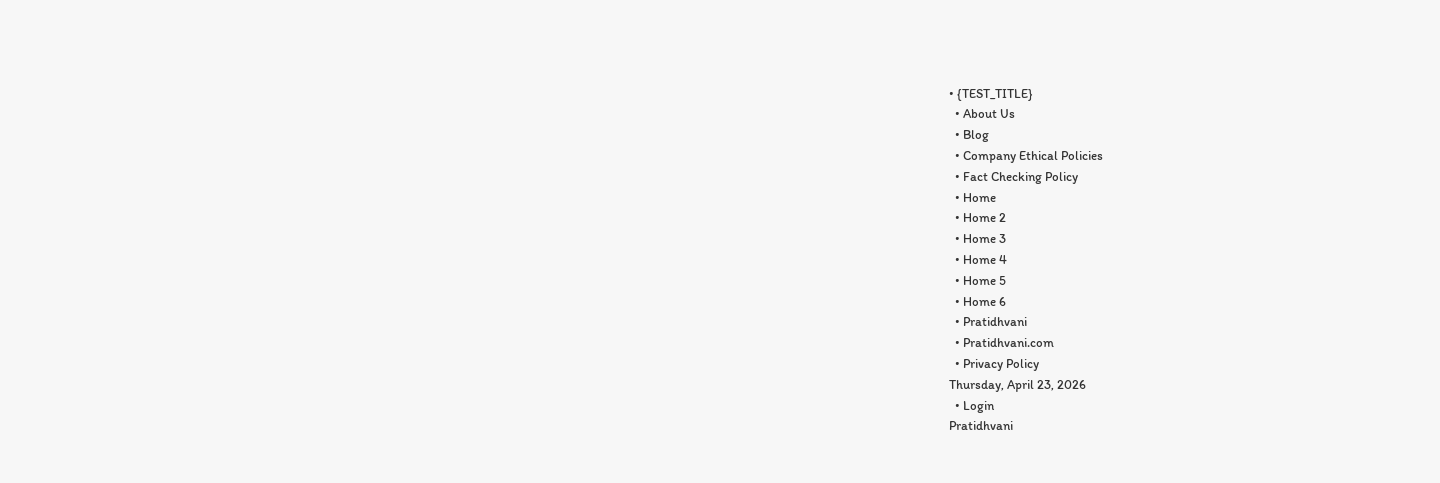• {TEST_TITLE}
  • About Us
  • Blog
  • Company Ethical Policies
  • Fact Checking Policy
  • Home
  • Home 2
  • Home 3
  • Home 4
  • Home 5
  • Home 6
  • Pratidhvani
  • Pratidhvani.com
  • Privacy Policy
Thursday, April 23, 2026
  • Login
Pratidhvani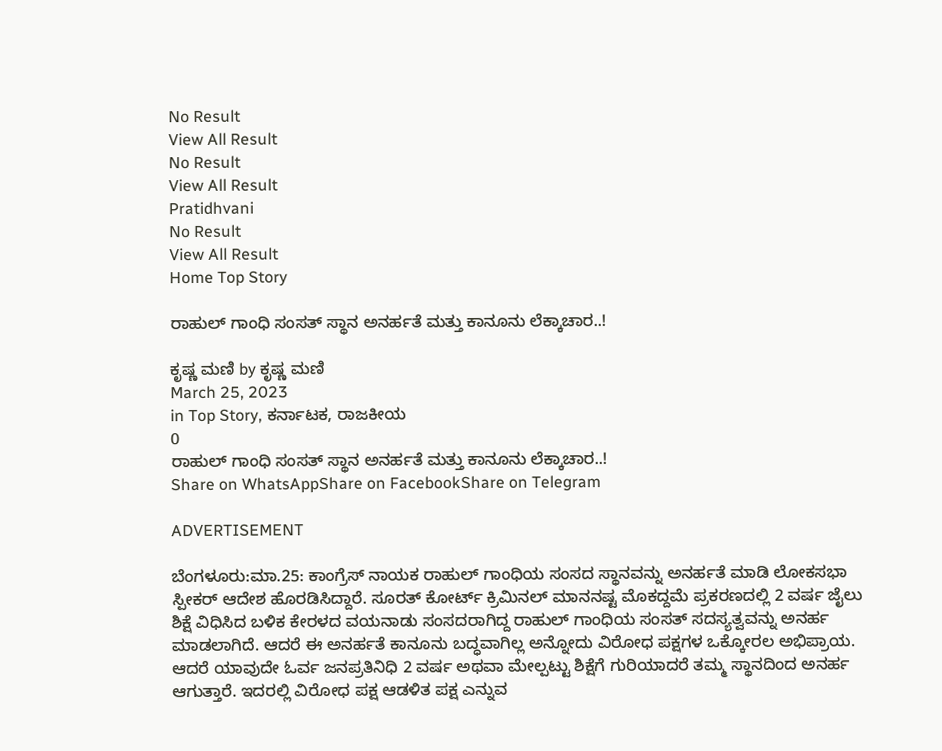No Result
View All Result
No Result
View All Result
Pratidhvani
No Result
View All Result
Home Top Story

ರಾಹುಲ್ ಗಾಂಧಿ ಸಂಸತ್ ಸ್ಥಾನ ಅನರ್ಹತೆ ಮತ್ತು ಕಾನೂನು ಲೆಕ್ಕಾಚಾರ..!

ಕೃಷ್ಣ ಮಣಿ by ಕೃಷ್ಣ ಮಣಿ
March 25, 2023
in Top Story, ಕರ್ನಾಟಕ, ರಾಜಕೀಯ
0
ರಾಹುಲ್ ಗಾಂಧಿ ಸಂಸತ್ ಸ್ಥಾನ ಅನರ್ಹತೆ ಮತ್ತು ಕಾನೂನು ಲೆಕ್ಕಾಚಾರ..!
Share on WhatsAppShare on FacebookShare on Telegram

ADVERTISEMENT

ಬೆಂಗಳೂರು:ಮಾ.25: ಕಾಂಗ್ರೆಸ್ ನಾಯಕ ರಾಹುಲ್ ಗಾಂಧಿಯ ಸಂಸದ ಸ್ಥಾನವನ್ನು ಅನರ್ಹತೆ ಮಾಡಿ ಲೋಕಸಭಾ ಸ್ಪೀಕರ್ ಆದೇಶ ಹೊರಡಿಸಿದ್ದಾರೆ. ಸೂರತ್ ಕೋರ್ಟ್ ಕ್ರಿಮಿನಲ್ ಮಾನನಷ್ಟ ಮೊಕದ್ದಮೆ ಪ್ರಕರಣದಲ್ಲಿ 2 ವರ್ಷ ಜೈಲು ಶಿಕ್ಷೆ ವಿಧಿಸಿದ ಬಳಿಕ ಕೇರಳದ ವಯನಾಡು ಸಂಸದರಾಗಿದ್ದ ರಾಹುಲ್ ಗಾಂಧಿಯ ಸಂಸತ್ ಸದಸ್ಯತ್ವವನ್ನು ಅನರ್ಹ ಮಾಡಲಾಗಿದೆ. ಆದರೆ ಈ ಅನರ್ಹತೆ ಕಾನೂನು ಬದ್ಧವಾಗಿಲ್ಲ ಅನ್ನೋದು ವಿರೋಧ ಪಕ್ಷಗಳ ಒಕ್ಕೋರಲ ಅಭಿಪ್ರಾಯ. ಆದರೆ ಯಾವುದೇ ಓರ್ವ ಜನಪ್ರತಿನಿಧಿ 2 ವರ್ಷ ಅಥವಾ ಮೇಲ್ಪಟ್ಟು ಶಿಕ್ಷೆಗೆ ಗುರಿಯಾದರೆ ತಮ್ಮ ಸ್ಥಾನದಿಂದ ಅನರ್ಹ ಆಗುತ್ತಾರೆ. ಇದರಲ್ಲಿ ವಿರೋಧ ಪಕ್ಷ ಆಡಳಿತ ಪಕ್ಷ ಎನ್ನುವ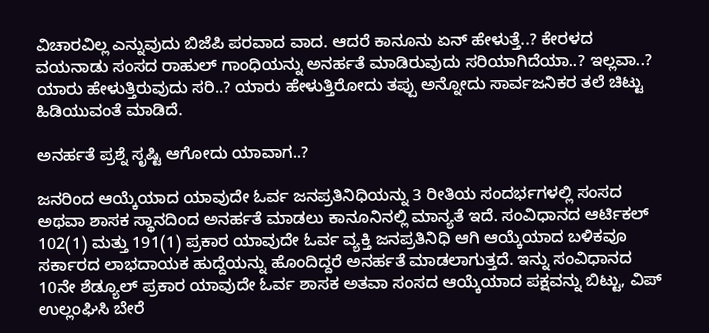ವಿಚಾರವಿಲ್ಲ ಎನ್ನುವುದು ಬಿಜೆಪಿ ಪರವಾದ ವಾದ. ಆದರೆ ಕಾನೂನು ಏನ್ ಹೇಳುತ್ತೆ..? ಕೇರಳದ ವಯನಾಡು ಸಂಸದ ರಾಹುಲ್ ಗಾಂಧಿಯನ್ನು ಅನರ್ಹತೆ ಮಾಡಿರುವುದು ಸರಿಯಾಗಿದೆಯಾ..? ಇಲ್ಲವಾ..? ಯಾರು ಹೇಳುತ್ತಿರುವುದು ಸರಿ..? ಯಾರು ಹೇಳುತ್ತಿರೋದು ತಪ್ಪು ಅನ್ನೋದು ಸಾರ್ವಜನಿಕರ ತಲೆ ಚಿಟ್ಟು ಹಿಡಿಯುವಂತೆ ಮಾಡಿದೆ.

ಅನರ್ಹತೆ ಪ್ರಶ್ನೆ ಸೃಷ್ಟಿ ಆಗೋದು ಯಾವಾಗ..?

ಜನರಿಂದ ಆಯ್ಕೆಯಾದ ಯಾವುದೇ ಓರ್ವ ಜನಪ್ರತಿನಿಧಿಯನ್ನು 3 ರೀತಿಯ ಸಂದರ್ಭಗಳಲ್ಲಿ ಸಂಸದ ಅಥವಾ ಶಾಸಕ ಸ್ಥಾನದಿಂದ ಅನರ್ಹತೆ ಮಾಡಲು ಕಾನೂನಿನಲ್ಲಿ ಮಾನ್ಯತೆ ಇದೆ. ಸಂವಿಧಾನದ ಆರ್ಟಿಕಲ್ 102(1) ಮತ್ತು 191(1) ಪ್ರಕಾರ ಯಾವುದೇ ಓರ್ವ ವ್ಯಕ್ತಿ ಜನಪ್ರತಿನಿಧಿ ಆಗಿ ಆಯ್ಕೆಯಾದ ಬಳಿಕವೂ ಸರ್ಕಾರದ ಲಾಭದಾಯಕ ಹುದ್ದೆಯನ್ನು ಹೊಂದಿದ್ದರೆ ಅನರ್ಹತೆ ಮಾಡಲಾಗುತ್ತದೆ. ಇನ್ನು ಸಂವಿಧಾನದ 10ನೇ ಶೆಡ್ಯೂಲ್ ಪ್ರಕಾರ ಯಾವುದೇ ಓರ್ವ ಶಾಸಕ ಅತವಾ ಸಂಸದ ಆಯ್ಕೆಯಾದ ಪಕ್ಷವನ್ನು ಬಿಟ್ಟು, ವಿಪ್ ಉಲ್ಲಂಘಿಸಿ ಬೇರೆ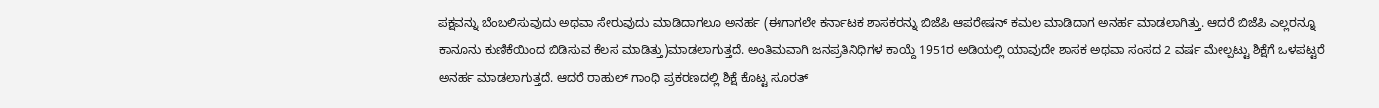ಪಕ್ಷವನ್ನು ಬೆಂಬಲಿಸುವುದು ಅಥವಾ ಸೇರುವುದು ಮಾಡಿದಾಗಲೂ ಅನರ್ಹ (ಈಗಾಗಲೇ ಕರ್ನಾಟಕ ಶಾಸಕರನ್ನು ಬಿಜೆಪಿ ಆಪರೇಷನ್ ಕಮಲ ಮಾಡಿದಾಗ ಅನರ್ಹ ಮಾಡಲಾಗಿತ್ತು. ಆದರೆ ಬಿಜೆಪಿ ಎಲ್ಲರನ್ನೂ ಕಾನೂನು ಕುಣಿಕೆಯಿಂದ ಬಿಡಿಸುವ ಕೆಲಸ ಮಾಡಿತ್ತು)ಮಾಡಲಾಗುತ್ತದೆ. ಅಂತಿಮವಾಗಿ ಜನಪ್ರತಿನಿಧಿಗಳ ಕಾಯ್ದೆ 1951ರ ಅಡಿಯಲ್ಲಿ ಯಾವುದೇ ಶಾಸಕ ಅಥವಾ ಸಂಸದ 2 ವರ್ಷ ಮೇಲ್ಪಟ್ಟು ಶಿಕ್ಷೆಗೆ ಒಳಪಟ್ಟರೆ ಅನರ್ಹ ಮಾಡಲಾಗುತ್ತದೆ. ಆದರೆ ರಾಹುಲ್ ಗಾಂಧಿ ಪ್ರಕರಣದಲ್ಲಿ ಶಿಕ್ಷೆ ಕೊಟ್ಟ ಸೂರತ್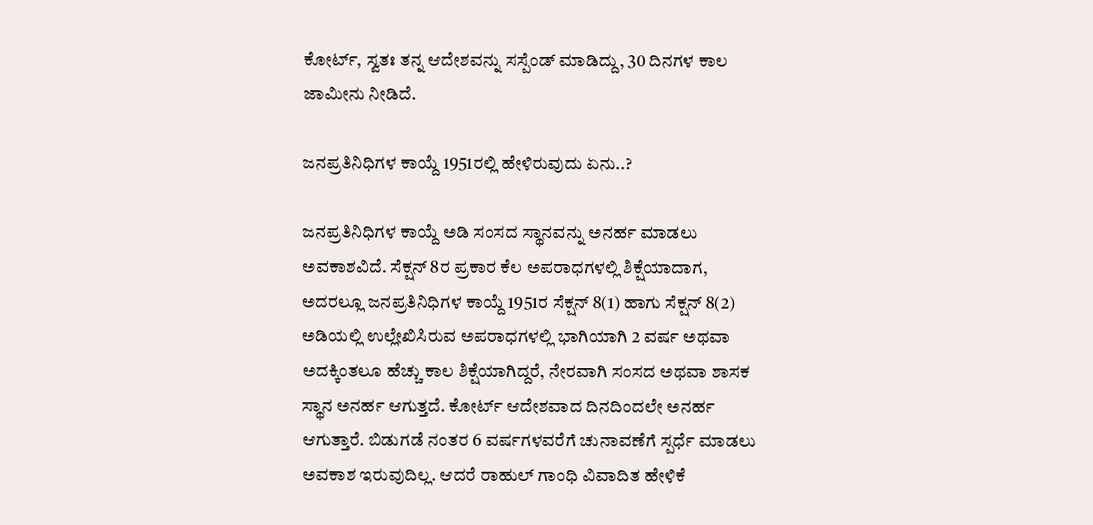ಕೋರ್ಟ್, ಸ್ವತಃ ತನ್ನ ಆದೇಶವನ್ನು ಸಸ್ಪೆಂಡ್ ಮಾಡಿದ್ದು, 30 ದಿನಗಳ ಕಾಲ ಜಾಮೀನು ನೀಡಿದೆ.

ಜನಪ್ರತಿನಿಧಿಗಳ ಕಾಯ್ದೆ 1951ರಲ್ಲಿ ಹೇಳಿರುವುದು ಏನು..?

ಜನಪ್ರತಿನಿಧಿಗಳ ಕಾಯ್ದೆ ಅಡಿ ಸಂಸದ ಸ್ಥಾನವನ್ನು ಅನರ್ಹ ಮಾಡಲು ಅವಕಾಶವಿದೆ. ಸೆಕ್ಷನ್ 8ರ ಪ್ರಕಾರ ಕೆಲ ಅಪರಾಧಗಳಲ್ಲಿ ಶಿಕ್ಷೆಯಾದಾಗ, ಅದರಲ್ಲೂ ಜನಪ್ರತಿನಿಧಿಗಳ ಕಾಯ್ದೆ 1951ರ ಸೆಕ್ಷನ್ 8(1) ಹಾಗು ಸೆಕ್ಷನ್ 8(2) ಅಡಿಯಲ್ಲಿ ಉಲ್ಲೇಖಿಸಿರುವ ಅಪರಾಧಗಳಲ್ಲಿ ಭಾಗಿಯಾಗಿ 2 ವರ್ಷ ಅಥವಾ ಅದಕ್ಕಿಂತಲೂ ಹೆಚ್ಚು ಕಾಲ ಶಿಕ್ಷೆಯಾಗಿದ್ದರೆ, ನೇರವಾಗಿ ಸಂಸದ ಅಥವಾ ಶಾಸಕ ಸ್ಥಾನ ಅನರ್ಹ ಆಗುತ್ತದೆ. ಕೋರ್ಟ್ ಆದೇಶವಾದ ದಿನದಿಂದಲೇ ಅನರ್ಹ ಆಗುತ್ತಾರೆ. ಬಿಡುಗಡೆ ನಂತರ 6 ವರ್ಷಗಳವರೆಗೆ ಚುನಾವಣೆಗೆ ಸ್ಪರ್ಧೆ ಮಾಡಲು ಅವಕಾಶ ಇರುವುದಿಲ್ಲ. ಆದರೆ ರಾಹುಲ್ ಗಾಂಧಿ ವಿವಾದಿತ ಹೇಳಿಕೆ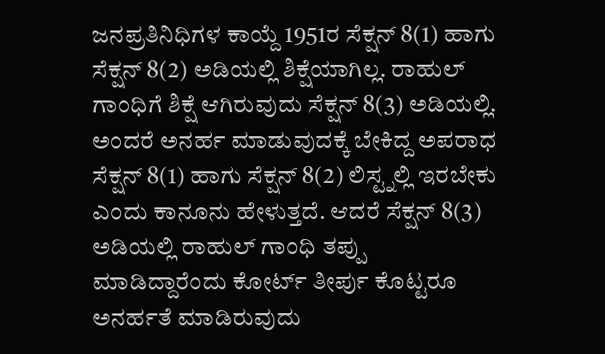ಜನಪ್ರತಿನಿಧಿಗಳ ಕಾಯ್ದೆ 1951ರ ಸೆಕ್ಷನ್ 8(1) ಹಾಗು ಸೆಕ್ಷನ್ 8(2) ಅಡಿಯಲ್ಲಿ ಶಿಕ್ಷೆಯಾಗಿಲ್ಲ. ರಾಹುಲ್ ಗಾಂಧಿಗೆ ಶಿಕ್ಷೆ ಆಗಿರುವುದು ಸೆಕ್ಷನ್ 8(3) ಅಡಿಯಲ್ಲಿ. ಅಂದರೆ ಅನರ್ಹ ಮಾಡುವುದಕ್ಕೆ ಬೇಕಿದ್ದ ಅಪರಾಧ ಸೆಕ್ಷನ್ 8(1) ಹಾಗು ಸೆಕ್ಷನ್ 8(2) ಲಿಸ್ಟ್ನಲ್ಲಿ ಇರಬೇಕು ಎಂದು ಕಾನೂನು ಹೇಳುತ್ತದೆ. ಆದರೆ ಸೆಕ್ಷನ್ 8(3) ಅಡಿಯಲ್ಲಿ ರಾಹುಲ್ ಗಾಂಧಿ ತಪ್ಪು ಮಾಡಿದ್ದಾರೆಂದು ಕೋರ್ಟ್ ತೀರ್ಪು ಕೊಟ್ಟರೂ ಅನರ್ಹತೆ ಮಾಡಿರುವುದು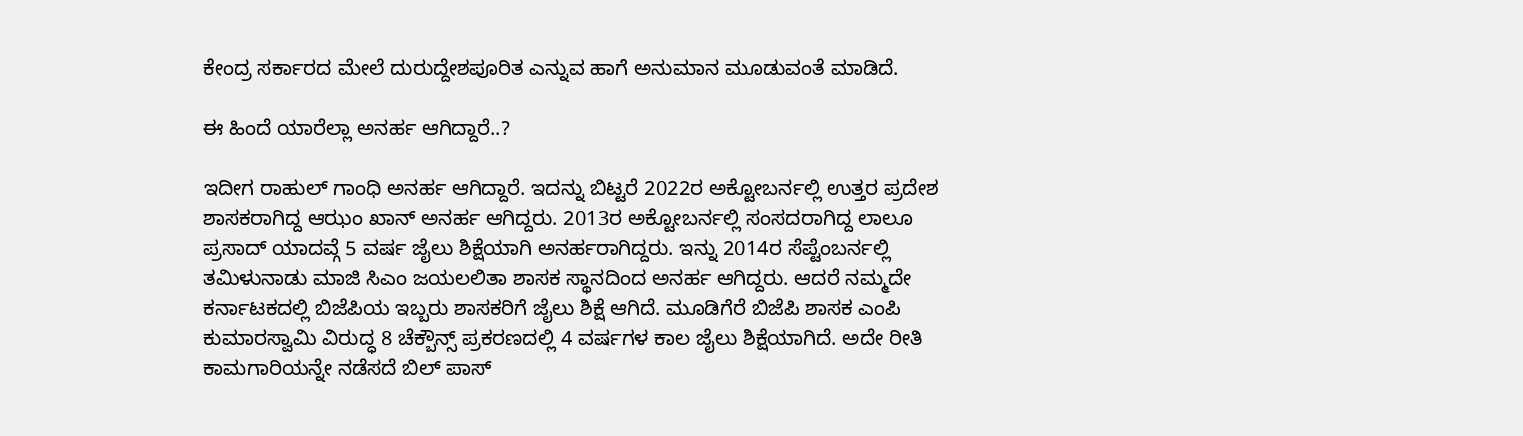ಕೇಂದ್ರ ಸರ್ಕಾರದ ಮೇಲೆ ದುರುದ್ದೇಶಪೂರಿತ ಎನ್ನುವ ಹಾಗೆ ಅನುಮಾನ ಮೂಡುವಂತೆ ಮಾಡಿದೆ.

ಈ ಹಿಂದೆ ಯಾರೆಲ್ಲಾ ಅನರ್ಹ ಆಗಿದ್ದಾರೆ..?

ಇದೀಗ ರಾಹುಲ್ ಗಾಂಧಿ ಅನರ್ಹ ಆಗಿದ್ದಾರೆ. ಇದನ್ನು ಬಿಟ್ಟರೆ 2022ರ ಅಕ್ಟೋಬರ್ನಲ್ಲಿ ಉತ್ತರ ಪ್ರದೇಶ ಶಾಸಕರಾಗಿದ್ದ ಆಝಂ ಖಾನ್ ಅನರ್ಹ ಆಗಿದ್ದರು. 2013ರ ಅಕ್ಟೋಬರ್ನಲ್ಲಿ ಸಂಸದರಾಗಿದ್ದ ಲಾಲೂ ಪ್ರಸಾದ್ ಯಾದವ್ಗೆ 5 ವರ್ಷ ಜೈಲು ಶಿಕ್ಷೆಯಾಗಿ ಅನರ್ಹರಾಗಿದ್ದರು. ಇನ್ನು 2014ರ ಸೆಪ್ಟೆಂಬರ್ನಲ್ಲಿ ತಮಿಳುನಾಡು ಮಾಜಿ ಸಿಎಂ ಜಯಲಲಿತಾ ಶಾಸಕ ಸ್ಥಾನದಿಂದ ಅನರ್ಹ ಆಗಿದ್ದರು. ಆದರೆ ನಮ್ಮದೇ ಕರ್ನಾಟಕದಲ್ಲಿ ಬಿಜೆಪಿಯ ಇಬ್ಬರು ಶಾಸಕರಿಗೆ ಜೈಲು ಶಿಕ್ಷೆ ಆಗಿದೆ. ಮೂಡಿಗೆರೆ ಬಿಜೆಪಿ ಶಾಸಕ ಎಂಪಿ ಕುಮಾರಸ್ವಾಮಿ ವಿರುದ್ಧ 8 ಚೆಕ್ಬೌನ್ಸ್ ಪ್ರಕರಣದಲ್ಲಿ 4 ವರ್ಷಗಳ ಕಾಲ ಜೈಲು ಶಿಕ್ಷೆಯಾಗಿದೆ. ಅದೇ ರೀತಿ ಕಾಮಗಾರಿಯನ್ನೇ ನಡೆಸದೆ ಬಿಲ್ ಪಾಸ್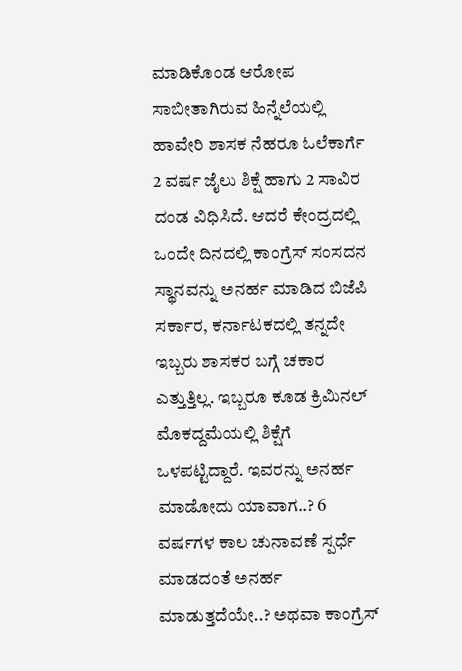ಮಾಡಿಕೊಂಡ ಆರೋಪ ಸಾಬೀತಾಗಿರುವ ಹಿನ್ನೆಲೆಯಲ್ಲಿ ಹಾವೇರಿ ಶಾಸಕ ನೆಹರೂ ಓಲೆಕಾರ್ಗೆ 2 ವರ್ಷ ಜೈಲು ಶಿಕ್ಷೆ ಹಾಗು 2 ಸಾವಿರ ದಂಡ ವಿಧಿಸಿದೆ. ಆದರೆ ಕೇಂದ್ರದಲ್ಲಿ ಒಂದೇ ದಿನದಲ್ಲಿ ಕಾಂಗ್ರೆಸ್ ಸಂಸದನ ಸ್ಥಾನವನ್ನು ಅನರ್ಹ ಮಾಡಿದ ಬಿಜೆಪಿ ಸರ್ಕಾರ, ಕರ್ನಾಟಕದಲ್ಲಿ ತನ್ನದೇ ಇಬ್ಬರು ಶಾಸಕರ ಬಗ್ಗೆ ಚಕಾರ ಎತ್ತುತ್ತಿಲ್ಲ. ಇಬ್ಬರೂ ಕೂಡ ಕ್ರಿಮಿನಲ್ ಮೊಕದ್ದಮೆಯಲ್ಲಿ ಶಿಕ್ಷೆಗೆ ಒಳಪಟ್ಟಿದ್ದಾರೆ. ಇವರನ್ನು ಅನರ್ಹ ಮಾಡೋದು ಯಾವಾಗ..? 6 ವರ್ಷಗಳ ಕಾಲ ಚುನಾವಣೆ ಸ್ಪರ್ಧೆ ಮಾಡದಂತೆ ಅನರ್ಹ ಮಾಡುತ್ತದೆಯೇ..? ಅಥವಾ ಕಾಂಗ್ರೆಸ್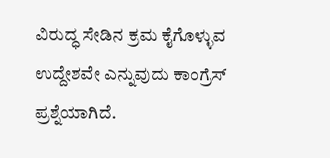ವಿರುದ್ಧ ಸೇಡಿನ ಕ್ರಮ ಕೈಗೊಳ್ಳುವ ಉದ್ದೇಶವೇ ಎನ್ನುವುದು ಕಾಂಗ್ರೆಸ್ ಪ್ರಶ್ನೆಯಾಗಿದೆ.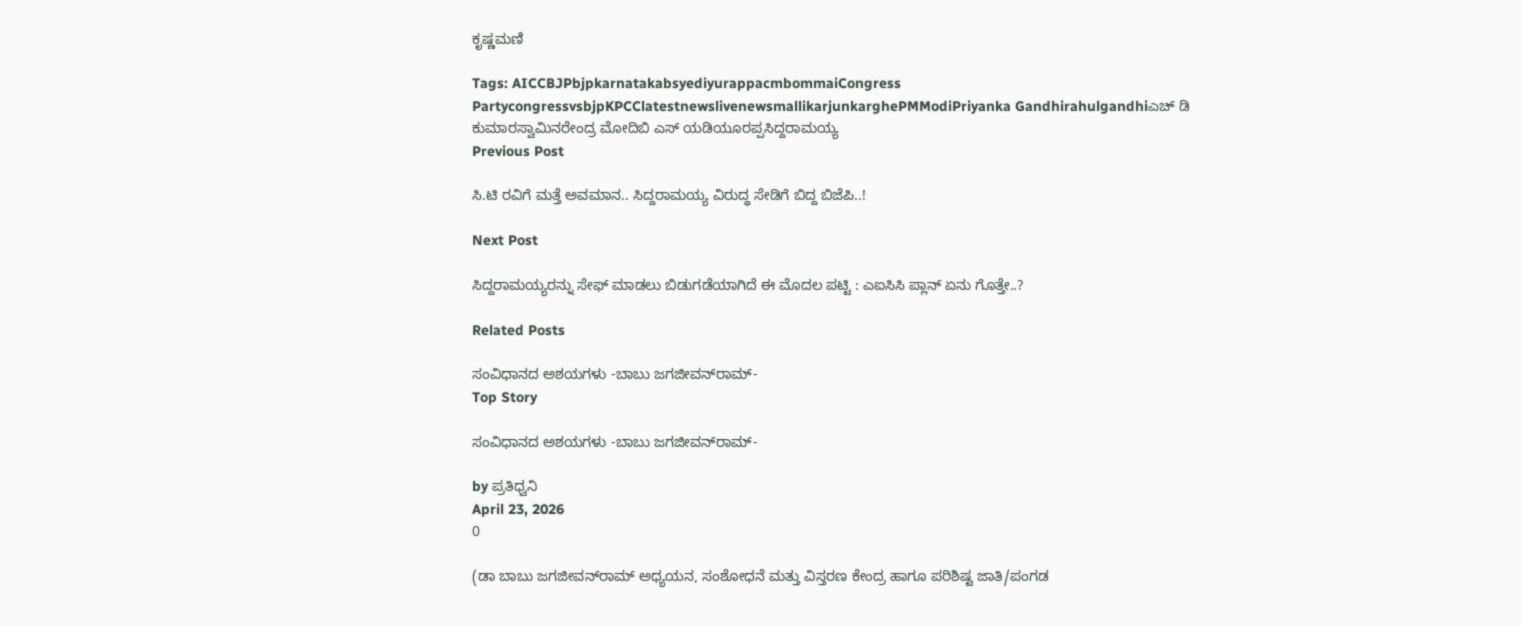ಕೃಷ್ಣಮಣಿ

Tags: AICCBJPbjpkarnatakabsyediyurappacmbommaiCongress PartycongressvsbjpKPCClatestnewslivenewsmallikarjunkarghePMModiPriyanka Gandhirahulgandhiಎಚ್ ಡಿ ಕುಮಾರಸ್ವಾಮಿನರೇಂದ್ರ ಮೋದಿಬಿ ಎಸ್ ಯಡಿಯೂರಪ್ಪಸಿದ್ದರಾಮಯ್ಯ
Previous Post

ಸಿ.ಟಿ ರವಿಗೆ ಮತ್ತೆ ಅವಮಾನ.. ಸಿದ್ದರಾಮಯ್ಯ ವಿರುದ್ಧ ಸೇಡಿಗೆ ಬಿದ್ದ ಬಿಜೆಪಿ..!

Next Post

ಸಿದ್ದರಾಮಯ್ಯರನ್ನು ಸೇಫ್ ಮಾಡಲು ಬಿಡುಗಡೆಯಾಗಿದೆ ಈ ಮೊದಲ ಪಟ್ಟಿ : ಎಐಸಿಸಿ ಪ್ಲಾನ್ ಏನು ಗೊತ್ತೇ..?

Related Posts

ಸಂವಿಧಾನದ ಅಶಯಗಳು -ಬಾಬು ಜಗಜೀವನ್‌ರಾಮ್‌-
Top Story

ಸಂವಿಧಾನದ ಅಶಯಗಳು -ಬಾಬು ಜಗಜೀವನ್‌ರಾಮ್‌-

by ಪ್ರತಿಧ್ವನಿ
April 23, 2026
0

(ಡಾ ಬಾಬು ಜಗಜೀವನ್‌ರಾಮ್‌ ಅಧ್ಯಯನ, ಸಂಶೋಧನೆ ಮತ್ತು ವಿಸ್ತರಣ ಕೇಂದ್ರ ಹಾಗೂ ಪರಿಶಿಷ್ಟ ಜಾತಿ/ಪಂಗಡ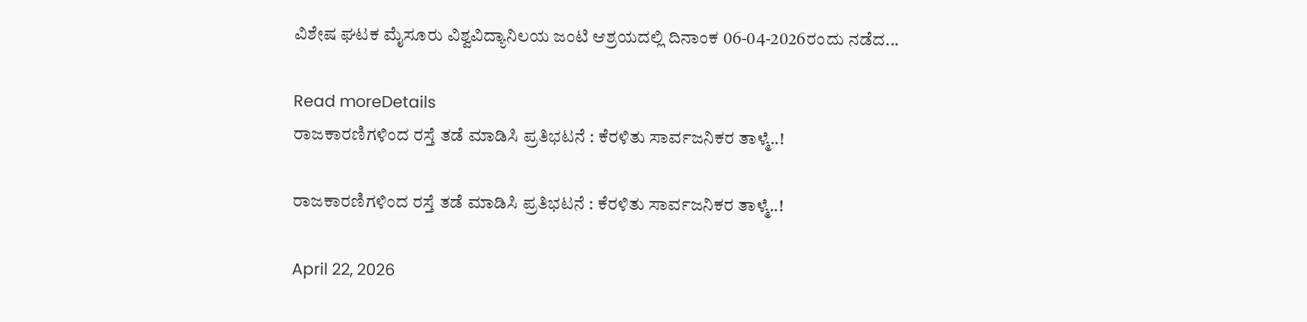ವಿಶೇಷ ಘಟಕ ಮೈಸೂರು ವಿಶ್ವವಿದ್ಯಾನಿಲಯ ಜಂಟಿ ಆಶ್ರಯದಲ್ಲಿ ದಿನಾಂಕ 06-04-2026ರಂದು ನಡೆದ...

Read moreDetails
ರಾಜಕಾರಣಿಗಳಿಂದ ರಸ್ತೆ ತಡೆ ಮಾಡಿಸಿ ಪ್ರತಿಭಟನೆ : ಕೆರಳಿತು ಸಾರ್ವಜನಿಕರ ತಾಳ್ಮೆ..!

ರಾಜಕಾರಣಿಗಳಿಂದ ರಸ್ತೆ ತಡೆ ಮಾಡಿಸಿ ಪ್ರತಿಭಟನೆ : ಕೆರಳಿತು ಸಾರ್ವಜನಿಕರ ತಾಳ್ಮೆ..!

April 22, 2026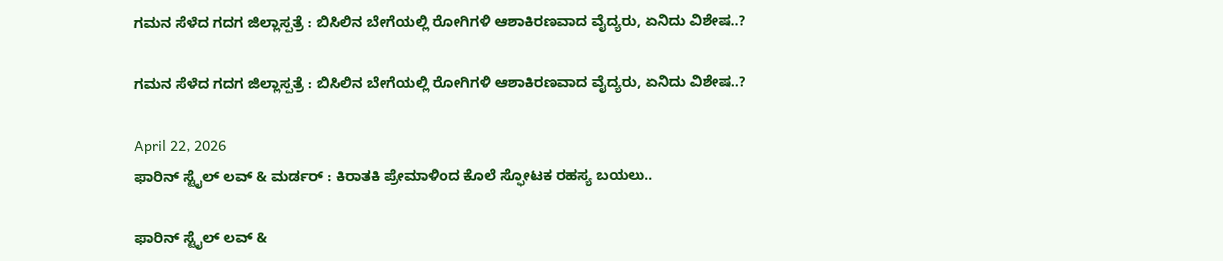ಗಮನ ಸೆಳೆದ ಗದಗ ಜಿಲ್ಲಾಸ್ಪತ್ರೆ : ಬಿಸಿಲಿನ ಬೇಗೆಯಲ್ಲಿ ರೋಗಿಗಳಿ ಆಶಾಕಿರಣವಾದ ವೈದ್ಯರು, ಏನಿದು ವಿಶೇಷ..?

ಗಮನ ಸೆಳೆದ ಗದಗ ಜಿಲ್ಲಾಸ್ಪತ್ರೆ : ಬಿಸಿಲಿನ ಬೇಗೆಯಲ್ಲಿ ರೋಗಿಗಳಿ ಆಶಾಕಿರಣವಾದ ವೈದ್ಯರು, ಏನಿದು ವಿಶೇಷ..?

April 22, 2026
ಫಾರಿನ್‌ ಸ್ಟೈಲ್‌ ಲವ್‌ & ಮರ್ಡರ್‌ : ಕಿರಾತಕಿ ಪ್ರೇಮಾಳಿಂದ ಕೊಲೆ ಸ್ಫೋಟಕ ರಹಸ್ಯ ಬಯಲು..

ಫಾರಿನ್‌ ಸ್ಟೈಲ್‌ ಲವ್‌ &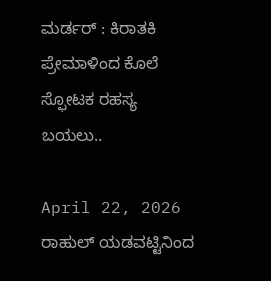ಮರ್ಡರ್‌ : ಕಿರಾತಕಿ ಪ್ರೇಮಾಳಿಂದ ಕೊಲೆ ಸ್ಫೋಟಕ ರಹಸ್ಯ ಬಯಲು..

April 22, 2026
ರಾಹುಲ್‌ ಯಡವಟ್ಟಿನಿಂದ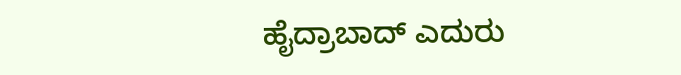ಹೈದ್ರಾಬಾದ್‌ ಎದುರು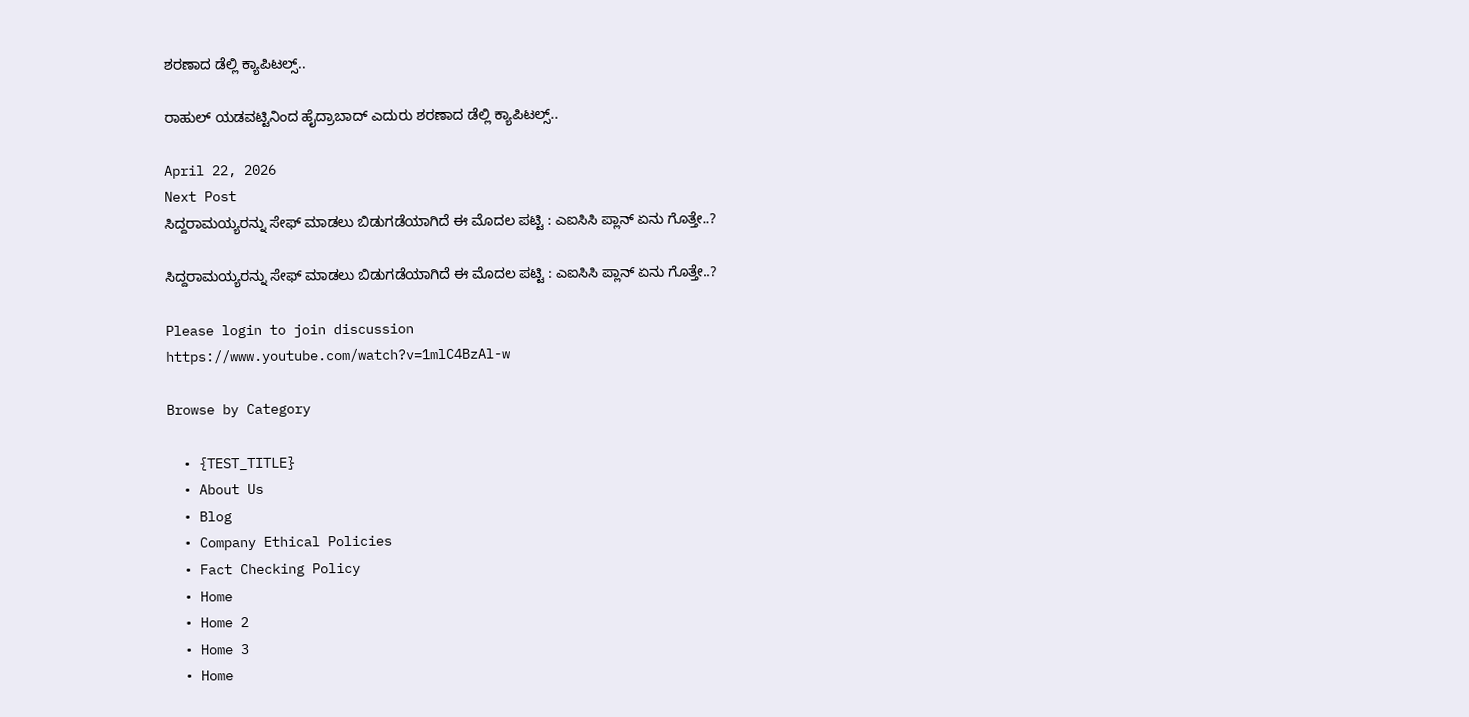ಶರಣಾದ ಡೆಲ್ಲಿ ಕ್ಯಾಪಿಟಲ್ಸ್..

ರಾಹುಲ್‌ ಯಡವಟ್ಟಿನಿಂದ ಹೈದ್ರಾಬಾದ್‌ ಎದುರು ಶರಣಾದ ಡೆಲ್ಲಿ ಕ್ಯಾಪಿಟಲ್ಸ್..

April 22, 2026
Next Post
ಸಿದ್ದರಾಮಯ್ಯರನ್ನು ಸೇಫ್ ಮಾಡಲು ಬಿಡುಗಡೆಯಾಗಿದೆ ಈ ಮೊದಲ ಪಟ್ಟಿ : ಎಐಸಿಸಿ ಪ್ಲಾನ್ ಏನು ಗೊತ್ತೇ..?

ಸಿದ್ದರಾಮಯ್ಯರನ್ನು ಸೇಫ್ ಮಾಡಲು ಬಿಡುಗಡೆಯಾಗಿದೆ ಈ ಮೊದಲ ಪಟ್ಟಿ : ಎಐಸಿಸಿ ಪ್ಲಾನ್ ಏನು ಗೊತ್ತೇ..?

Please login to join discussion
https://www.youtube.com/watch?v=1mlC4BzAl-w

Browse by Category

  • {TEST_TITLE}
  • About Us
  • Blog
  • Company Ethical Policies
  • Fact Checking Policy
  • Home
  • Home 2
  • Home 3
  • Home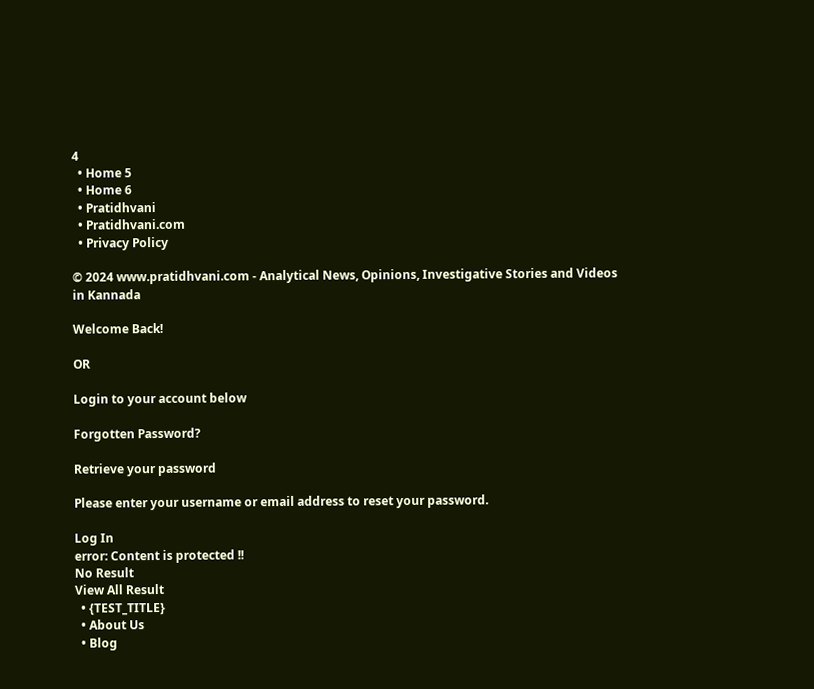4
  • Home 5
  • Home 6
  • Pratidhvani
  • Pratidhvani.com
  • Privacy Policy

© 2024 www.pratidhvani.com - Analytical News, Opinions, Investigative Stories and Videos in Kannada

Welcome Back!

OR

Login to your account below

Forgotten Password?

Retrieve your password

Please enter your username or email address to reset your password.

Log In
error: Content is protected !!
No Result
View All Result
  • {TEST_TITLE}
  • About Us
  • Blog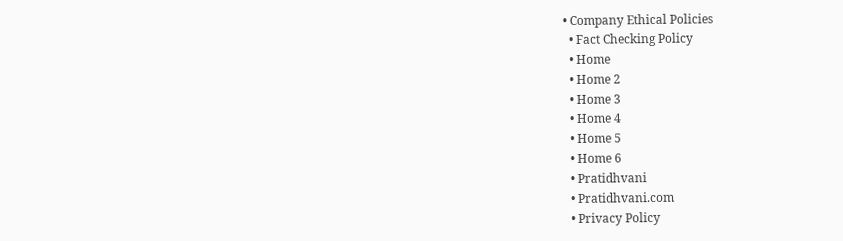• Company Ethical Policies
  • Fact Checking Policy
  • Home
  • Home 2
  • Home 3
  • Home 4
  • Home 5
  • Home 6
  • Pratidhvani
  • Pratidhvani.com
  • Privacy Policy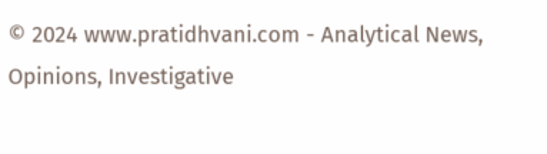© 2024 www.pratidhvani.com - Analytical News, Opinions, Investigative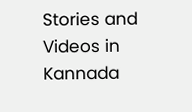Stories and Videos in Kannada